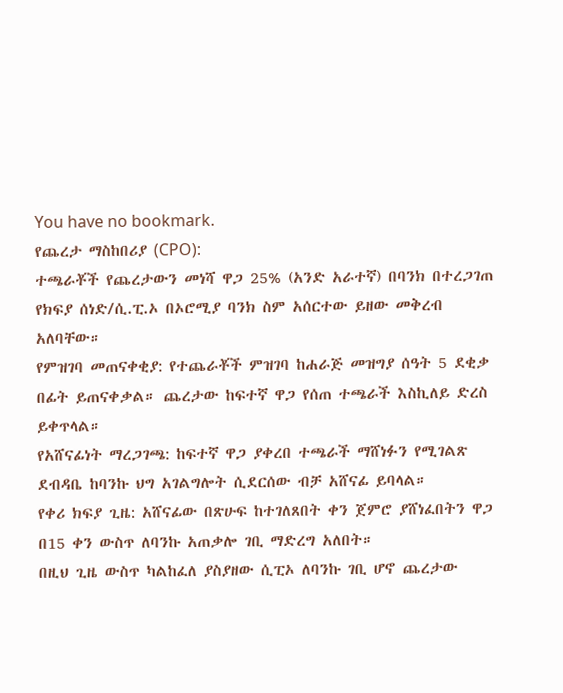You have no bookmark.
የጨረታ ማስከበሪያ (CPO):
ተጫራቾች የጨረታውን መነሻ ዋጋ 25% (አንድ አራተኛ) በባንክ በተረጋገጠ የክፍያ ሰነድ/ሲ.ፒ.ኦ በኦሮሚያ ባንክ ስም አሰርተው ይዘው መቅረብ አለባቸው።
የምዝገባ መጠናቀቂያ: የተጨራቾች ምዝገባ ከሐራጅ መዝግያ ሰዓት 5 ደቂቃ በፊት ይጠናቀቃል። ጨረታው ከፍተኛ ዋጋ የሰጠ ተጫራች እስኪለይ ድረስ ይቀጥላል።
የአሸናፊነት ማረጋገጫ: ከፍተኛ ዋጋ ያቀረበ ተጫራች ማሸነፉን የሚገልጽ ደብዳቤ ከባንኩ ህግ አገልግሎት ሲደርሰው ብቻ አሸናፊ ይባላል።
የቀሪ ክፍያ ጊዜ: አሸናፊው በጽሁፍ ከተገለጸበት ቀን ጀምሮ ያሸነፈበትን ዋጋ በ15 ቀን ውስጥ ለባንኩ አጠቃሎ ገቢ ማድረግ አለበት።
በዚህ ጊዜ ውስጥ ካልከፈለ ያስያዘው ሲፒኦ ለባንኩ ገቢ ሆኖ ጨረታው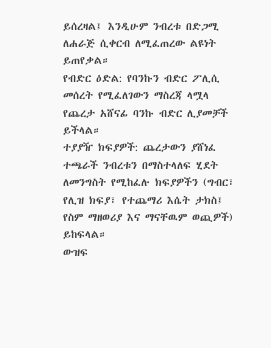ይሰረዛል፤ እንዲሁም ንብረቱ በድጋሚ ለሐራጅ ሲቀርብ ለሚፈጠረው ልዩነት ይጠየቃል።
የብድር ዕድል: የባንኩን ብድር ፖሊሲ መሰረት የሚፈለገውን ማስረጃ ላሟላ የጨረታ አሸናፊ ባንኩ ብድር ሊያመቻች ይችላል።
ተያያዥ ክፍያዎች: ጨረታውን ያሸነፈ ተጫራች ንብረቱን በማስተላለፍ ሂደት ለመንግስት የሚከፈሉ ክፍያዎችን (ግብር፣ የሊዝ ክፍያ፣ የተጨማሪ እሴት ታክስ፤ የስም ማዘወሪያ እና ማናቸዉም ወጪዎች) ይከፍላል።
ውዝፍ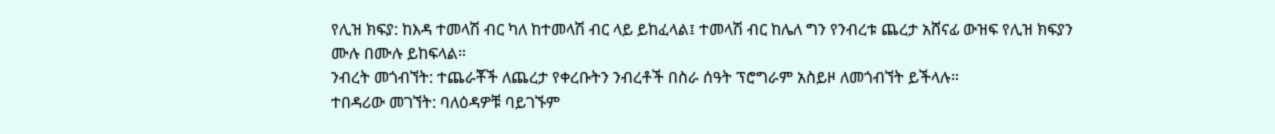የሊዝ ክፍያ: ከእዳ ተመላሽ ብር ካለ ከተመላሽ ብር ላይ ይከፈላል፤ ተመላሽ ብር ከሌለ ግን የንብረቱ ጨረታ አሸናፊ ውዝፍ የሊዝ ክፍያን ሙሉ በሙሉ ይከፍላል።
ንብረት መጎብኘት: ተጨራቾች ለጨረታ የቀረቡትን ንብረቶች በስራ ሰዓት ፕሮግራም አስይዞ ለመጎብኘት ይችላሉ።
ተበዳሪው መገኘት: ባለዕዳዎቹ ባይገኙም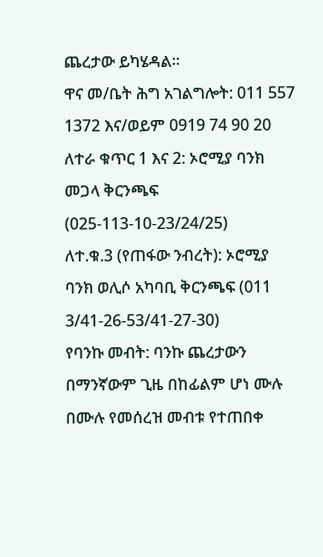ጨረታው ይካሄዳል።
ዋና መ/ቤት ሕግ አገልግሎት: 011 557 1372 እና/ወይም 0919 74 90 20
ለተራ ቁጥር 1 እና 2: ኦሮሚያ ባንክ መጋላ ቅርንጫፍ (025-113-10-23/24/25)
ለተ.ቁ.3 (የጠፋው ንብረት): ኦሮሚያ ባንክ ወሊሶ አካባቢ ቅርንጫፍ (011 3/41-26-53/41-27-30)
የባንኩ መብት: ባንኩ ጨረታውን በማንኛውም ጊዜ በከፊልም ሆነ ሙሉ በሙሉ የመሰረዝ መብቱ የተጠበቀ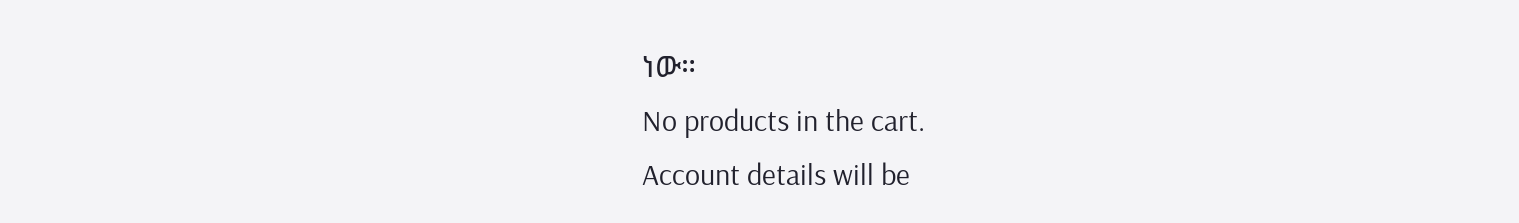ነው።
No products in the cart.
Account details will be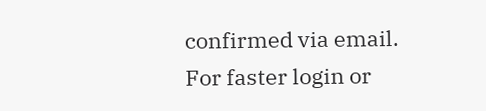confirmed via email.
For faster login or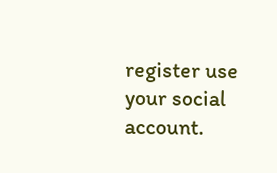register use your social account.